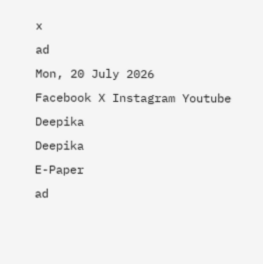x
ad
Mon, 20 July 2026
Facebook X Instagram Youtube
Deepika
Deepika
E-Paper
ad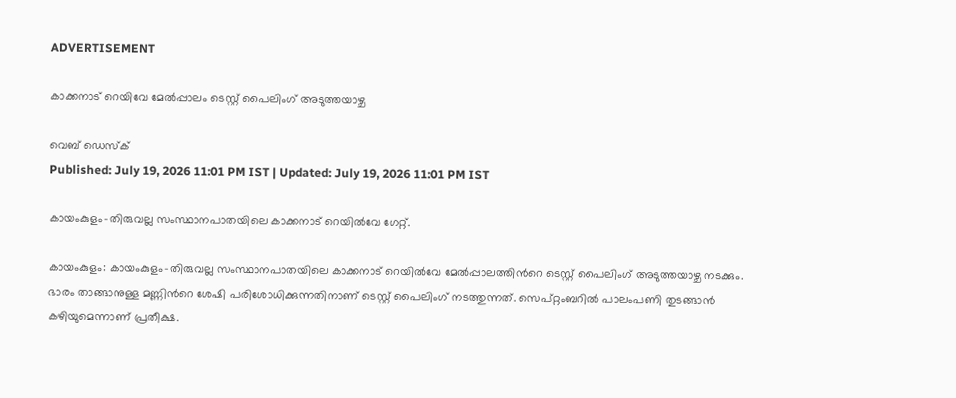ADVERTISEMENT

കാക്കനാട് റെയിവേ മേൽപ്പാലം ടെസ്റ്റ് പൈലിംഗ് അടുത്തയാഴ്ച

വെബ് ഡെസ്ക്
Published: July 19, 2026 11:01 PM IST | Updated: July 19, 2026 11:01 PM IST

കായംകുളം-തിരുവല്ല സംസ്ഥാനപാതയിലെ കാക്കനാട് റെയിൽവേ ഗേറ്റ്.

കായംകുളം: കായംകുളം-തിരുവല്ല സംസ്ഥാനപാതയിലെ കാക്കനാട് റെയിൽവേ മേൽപ്പാലത്തിന്‍റെ ടെസ്റ്റ് പൈലിംഗ് അടുത്തയാഴ്ച നടക്കും. ഭാരം താങ്ങാനുള്ള മണ്ണിന്‍റെ ശേഷി പരിശോധിക്കുന്നതിനാണ് ടെസ്റ്റ് പൈലിംഗ് നടത്തുന്നത്. സെപ്റ്റംബറിൽ പാലംപണി തുടങ്ങാൻ കഴിയുമെന്നാണ് പ്രതീക്ഷ.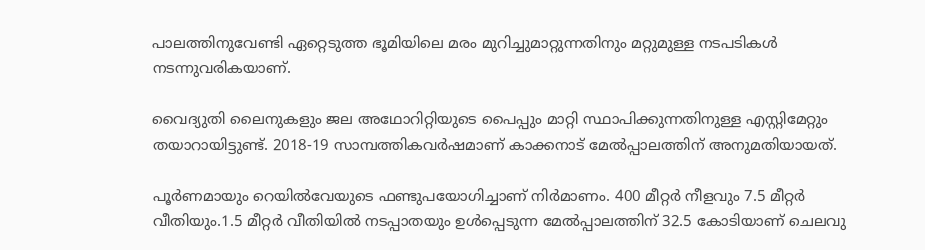പാലത്തിനുവേണ്ടി ഏറ്റെടുത്ത ഭൂമിയിലെ മരം മുറിച്ചുമാറ്റുന്നതിനും മറ്റുമുള്ള നടപടികൾ നടന്നുവരികയാണ്.

വൈദ്യുതി ലൈനുകളും ജല അഥോറിറ്റിയുടെ പൈപ്പും മാറ്റി സ്ഥാപിക്കുന്നതിനുള്ള എസ്റ്റിമേറ്റും തയാറായിട്ടുണ്ട്. 2018-19 സാമ്പത്തികവർഷമാണ് കാക്കനാട് മേൽപ്പാലത്തിന് അനുമതിയായത്.

പൂർണമായും റെയിൽവേയുടെ ഫണ്ടുപയോഗിച്ചാണ് നിർമാണം. 400 മീറ്റർ നീളവും 7.5 മീറ്റർ വീതിയും.1.5 മീറ്റർ വീതിയിൽ നടപ്പാതയും ഉൾപ്പെടുന്ന മേൽപ്പാലത്തിന് 32.5 കോടിയാണ് ചെലവു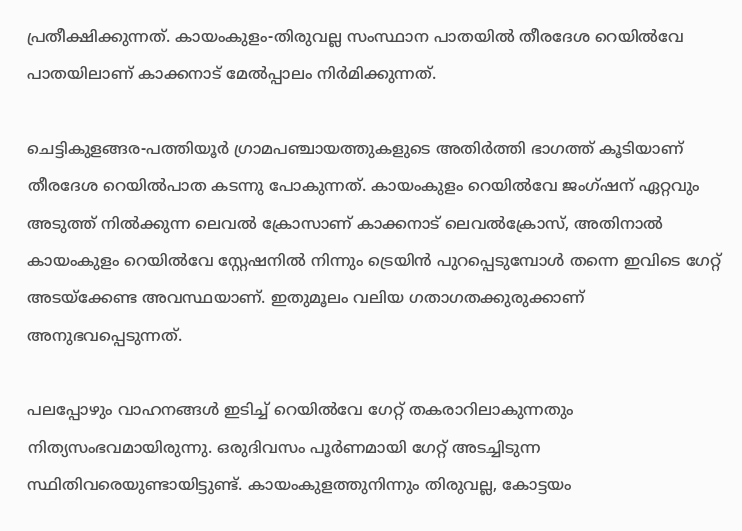പ്രതീക്ഷിക്കുന്നത്. കായംകുളം-തിരുവല്ല സംസ്ഥാന പാതയില്‍ തീരദേശ റെയില്‍വേ പാതയിലാണ് കാക്കനാട്‌ മേല്‍പ്പാലം നിർമിക്കുന്നത്.

ചെട്ടികുളങ്ങര-പത്തിയൂര്‍ ഗ്രാമപഞ്ചായത്തുകളുടെ അതിര്‍ത്തി ഭാഗത്ത്‌ കൂടിയാണ് തീരദേശ റെയില്‍പാത കടന്നു പോകുന്നത്‌. കായംകുളം റെയില്‍വേ ജംഗ്‌ഷന് ഏറ്റവും അടുത്ത് നിൽക്കുന്ന ലെവൽ ക്രോസാണ് കാക്കനാട് ലെവൽക്രോസ്, അതിനാൽ കായംകുളം റെയിൽവേ സ്റ്റേഷനിൽ നിന്നും ട്രെയിന്‍ പുറപ്പെടുമ്പോൾ തന്നെ ഇവിടെ ഗേറ്റ്‌ അടയ്ക്കേണ്ട അവസ്ഥയാണ്. ഇതുമൂലം വലിയ ഗതാഗതക്കുരുക്കാണ് അനുഭവപ്പെടുന്നത്.

പലപ്പോഴും വാഹനങ്ങള്‍ ഇടിച്ച്‌ റെയില്‍വേ ഗേറ്റ്‌ തകരാറിലാകുന്നതും നിത്യസംഭവമായിരുന്നു. ഒരുദിവസം പൂർണമായി ഗേറ്റ്‌ അടച്ചിടുന്ന സ്ഥിതിവരെയുണ്ടായിട്ടുണ്ട്‌. കായംകുളത്തുനിന്നും തിരുവല്ല, കോട്ടയം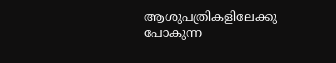ആശുപത്രികളിലേക്കു പോകുന്ന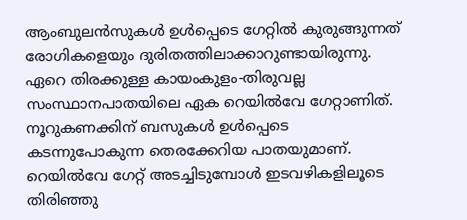ആംബുലന്‍സുകള്‍ ഉള്‍പ്പെടെ ഗേറ്റില്‍ കുരുങ്ങുന്നത്‌ രോഗികളെയും ദുരിതത്തിലാക്കാറുണ്ടായിരുന്നു.
ഏറെ തിരക്കുള്ള കായംകുളം-തിരുവല്ല സംസ്ഥാനപാതയിലെ ഏക റെയില്‍വേ ഗേറ്റാണിത്‌. നൂറുകണക്കിന് ബസുകള്‍ ഉള്‍പ്പെടെ കടന്നുപോകുന്ന തെരക്കേറിയ പാതയുമാണ്. റെയില്‍വേ ഗേറ്റ്‌ അടച്ചിടുമ്പോൾ ഇടവഴികളിലൂടെ തിരിഞ്ഞു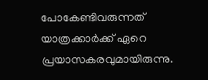പോകേണ്ടിവരുന്നത്‌ യാത്രക്കാർക്ക് ഏറെ പ്രയാസകരവുമായിരുന്നു.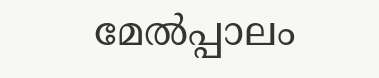മേൽപ്പാലം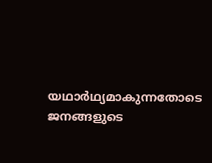യഥാർഥ്യമാകുന്നതോടെ ജനങ്ങളുടെ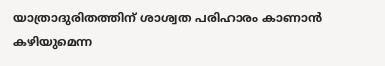യാത്രാദുരിതത്തിന് ശാശ്വത പരിഹാരം കാണാൻ കഴിയുമെന്ന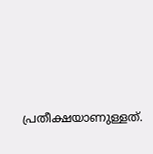പ്രതീക്ഷയാണുള്ളത്.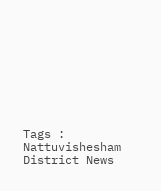Tags : Nattuvishesham District News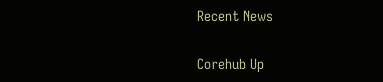Recent News

Corehub Up